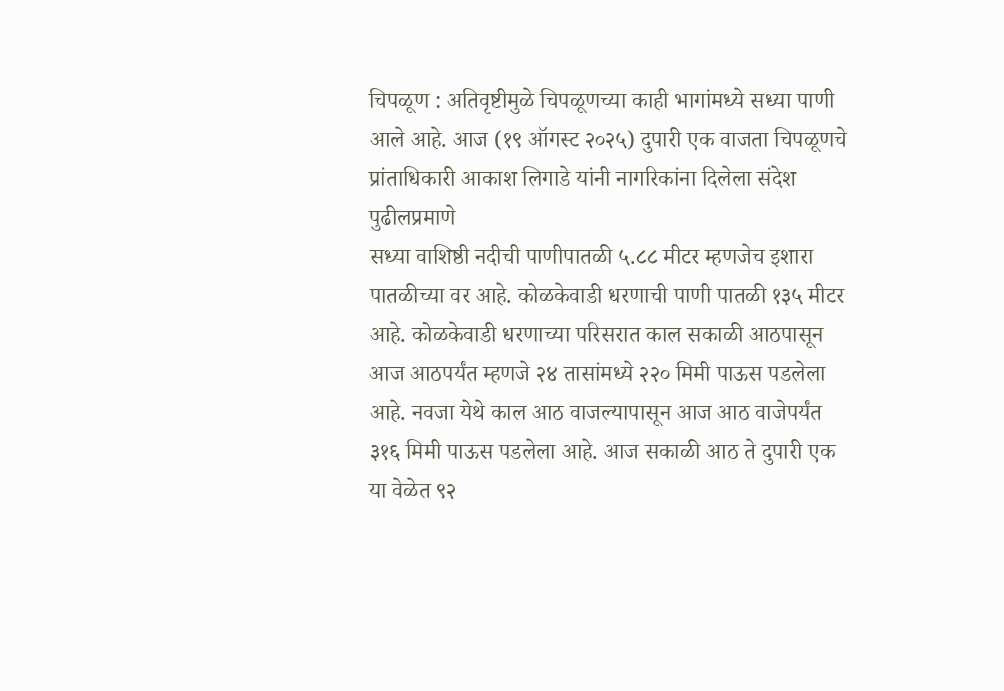चिपळूण : अतिवृष्टीमुळे चिपळूणच्या काही भागांमध्ये सध्या पाणी आले आहे. आज (१९ ऑगस्ट २०२५) दुपारी एक वाजता चिपळूणचे प्रांताधिकारी आकाश लिगाडे यांनी नागरिकांना दिलेला संदेश पुढीलप्रमाणे
सध्या वाशिष्ठी नदीची पाणीपातळी ५.८८ मीटर म्हणजेच इशारा पातळीच्या वर आहे. कोळकेवाडी धरणाची पाणी पातळी १३५ मीटर आहे. कोळकेवाडी धरणाच्या परिसरात काल सकाळी आठपासून आज आठपर्यंत म्हणजे २४ तासांमध्ये २२० मिमी पाऊस पडलेला आहे. नवजा येथे काल आठ वाजल्यापासून आज आठ वाजेपर्यंत ३१६ मिमी पाऊस पडलेला आहे. आज सकाळी आठ ते दुपारी एक या वेळेत ९२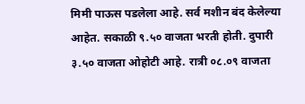मिमी पाऊस पडलेला आहे. सर्व मशीन बंद केलेल्या आहेत. सकाळी ९.५० वाजता भरती होती. दुपारी ३.५० वाजता ओहोटी आहे. रात्री ०८.०९ वाजता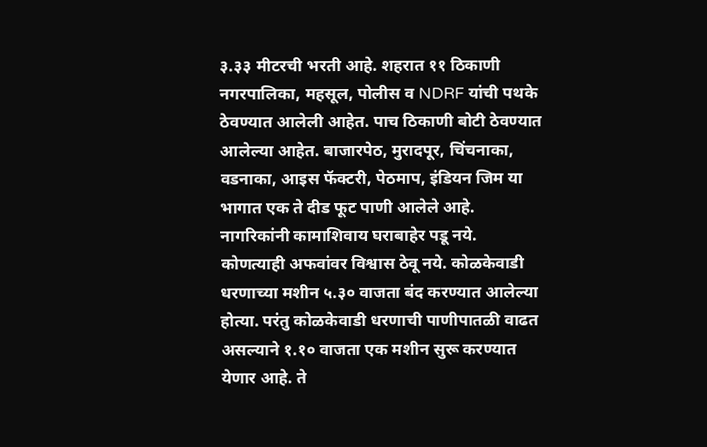३.३३ मीटरची भरती आहे. शहरात ११ ठिकाणी नगरपालिका, महसूल, पोलीस व NDRF यांची पथके ठेवण्यात आलेली आहेत. पाच ठिकाणी बोटी ठेवण्यात आलेल्या आहेत. बाजारपेठ, मुरादपूर, चिंचनाका, वडनाका, आइस फॅक्टरी, पेठमाप, इंडियन जिम या भागात एक ते दीड फूट पाणी आलेले आहे. नागरिकांनी कामाशिवाय घराबाहेर पडू नये. कोणत्याही अफवांवर विश्वास ठेवू नये. कोळकेवाडी धरणाच्या मशीन ५.३० वाजता बंद करण्यात आलेल्या होत्या. परंतु कोळकेवाडी धरणाची पाणीपातळी वाढत असल्याने १.१० वाजता एक मशीन सुरू करण्यात येणार आहे. ते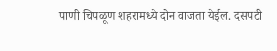पाणी चिपळूण शहरामध्ये दोन वाजता येईल. दसपटी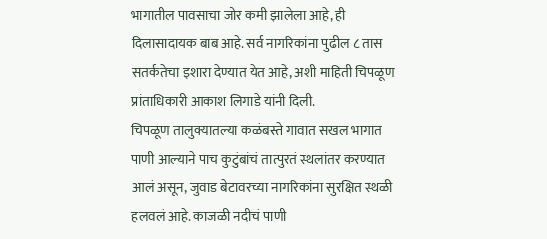भागातील पावसाचा जोर कमी झालेला आहे, ही दिलासादायक बाब आहे. सर्व नागरिकांना पुढील ८ तास सतर्कतेचा इशारा देण्यात येत आहे, अशी माहिती चिपळूण प्रांताधिकारी आकाश लिगाडे यांनी दिली.
चिपळूण तालुक्यातल्या कळंबस्ते गावात सखल भागात पाणी आल्याने पाच कुटुंबांचं तात्पुरतं स्थलांतर करण्यात आलं असून, जुवाड बेटावरच्या नागरिकांना सुरक्षित स्थळी हलवलं आहे. काजळी नदीचं पाणी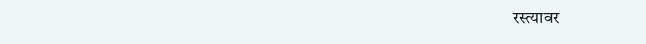रस्त्यावर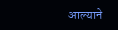आल्याने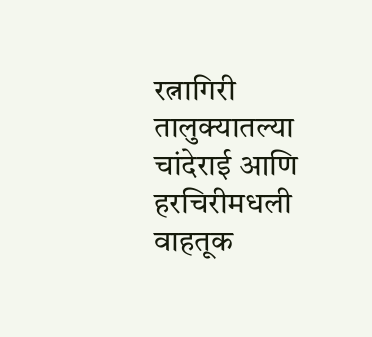रत्नागिरी तालुक्यातल्या चांदेराई आणि हरचिरीमधली वाहतूक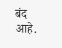बंद आहे.